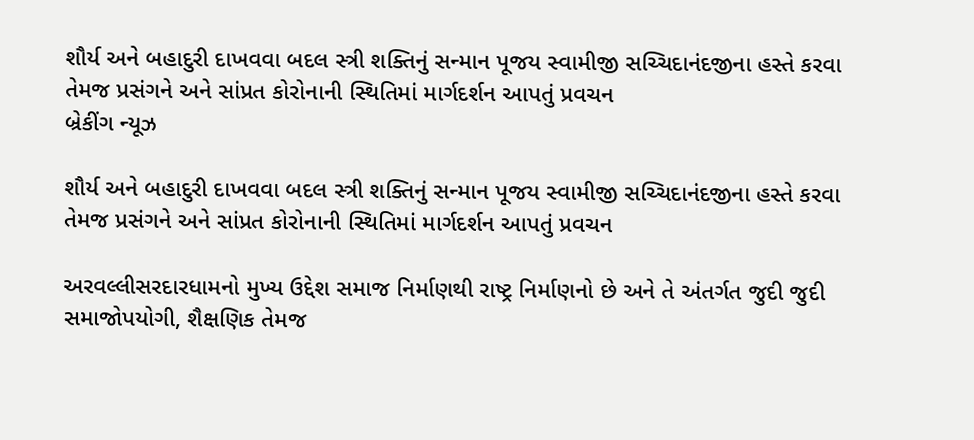શૌર્ય અને બહાદુરી દાખવવા બદલ સ્ત્રી શક્તિનું સન્માન પૂજય સ્વામીજી સચ્ચિદાનંદજીના હસ્તે કરવા તેમજ પ્રસંગને અને સાંપ્રત કોરોનાની સ્થિતિમાં માર્ગદર્શન આપતું પ્રવચન
બ્રેકીંગ ન્યૂઝ

શૌર્ય અને બહાદુરી દાખવવા બદલ સ્ત્રી શક્તિનું સન્માન પૂજય સ્વામીજી સચ્ચિદાનંદજીના હસ્તે કરવા તેમજ પ્રસંગને અને સાંપ્રત કોરોનાની સ્થિતિમાં માર્ગદર્શન આપતું પ્રવચન

અરવલ્લીસરદારધામનો મુખ્ય ઉદ્દેશ સમાજ નિર્માણથી રાષ્ટ્ર નિર્માણનો છે અને તે અંતર્ગત જુદી જુદી સમાજોપયોગી, શૈક્ષણિક તેમજ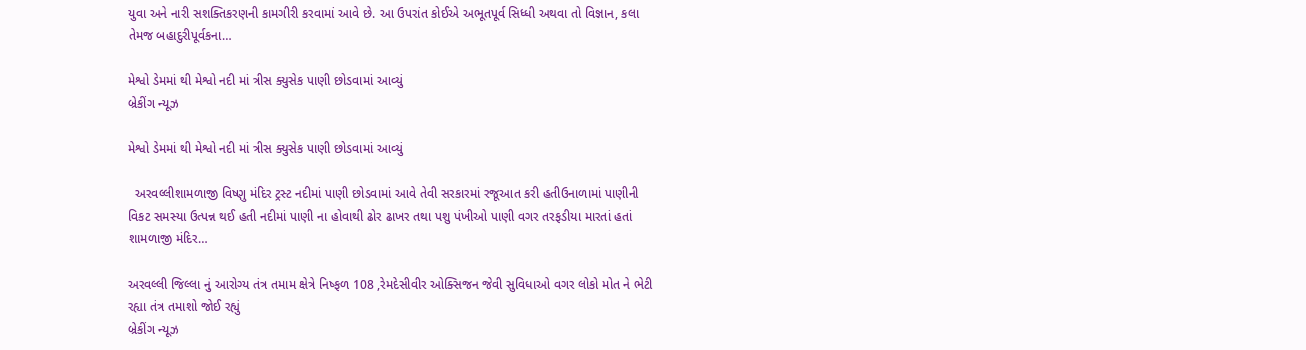યુવા અને નારી સશક્તિકરણની કામગીરી કરવામાં આવે છે. આ ઉપરાંત કોઈએ અભૂતપૂર્વ સિધ્ધી અથવા તો વિજ્ઞાન, કલા તેમજ બહાદુરીપૂર્વકના…

મેશ્વો ડેમમાં થી મેશ્વો નદી માં ત્રીસ ક્યુસેક પાણી છોડવામાં આવ્યું
બ્રેકીંગ ન્યૂઝ

મેશ્વો ડેમમાં થી મેશ્વો નદી માં ત્રીસ ક્યુસેક પાણી છોડવામાં આવ્યું

  અરવલ્લીશામળાજી વિષ્ણુ મંદિર ટ્રસ્ટ નદીમાં પાણી છોડવામાં આવે તેવી સરકારમાં રજૂઆત કરી હતીઉનાળામાં પાણીની વિકટ સમસ્યા ઉત્પન્ન થઈ હતી નદીમાં પાણી ના હોવાથી ઢોર ઢાખર તથા પશુ પંખીઓ પાણી વગર તરફડીયા મારતાં હતાં શામળાજી મંદિર…

અરવલ્લી જિલ્લા નું આરોગ્ય તંત્ર તમામ ક્ષેત્રે નિષ્ફળ 108 ,રેમદેસીવીર ઓક્સિજન જેવી સુવિધાઓ વગર લોકો મોત ને ભેટી રહ્યા તંત્ર તમાશો જોઈ રહ્યું
બ્રેકીંગ ન્યૂઝ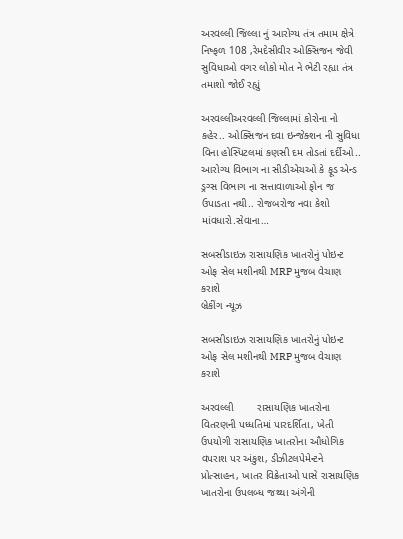અરવલ્લી જિલ્લા નું આરોગ્ય તંત્ર તમામ ક્ષેત્રે નિષ્ફળ 108 ,રેમદેસીવીર ઓક્સિજન જેવી સુવિધાઓ વગર લોકો મોત ને ભેટી રહ્યા તંત્ર તમાશો જોઈ રહ્યું

અરવલ્લીઅરવલ્લી જિલ્લામાં કોરોના નો કહેર.. ઓક્સિજન દવા ઇન્જેક્શન ની સુવિધા વિના હોસ્પિટલમાં કણસી દમ તોડતાં દર્દીઓ.. આરોગ્ય વિભાગ ના સીડીએચઓ કે ફૂડ એન્ડ ડ્રગ્સ વિભાગ ના સત્તાવાળાઓ ફોન જ ઉપાડતા નથી.. રોજબરોજ નવા કેશો માંવધારો.સેવાના…

સબસીડાઇઝ રાસાયણિક ખાતરોનું પોઇન્ટ ઓફ સેલ મશીનથી MRP મુજબ વેચાણ કરાશે
બ્રેકીંગ ન્યૂઝ

સબસીડાઇઝ રાસાયણિક ખાતરોનું પોઇન્ટ ઓફ સેલ મશીનથી MRP મુજબ વેચાણ કરાશે

અરવલ્લી        રાસાયણિક ખાતરોના વિતરણની પધ્ધતિમાં પારદર્શિતા, ખેતી ઉપયોગી રાસાયણિક ખાતરોના ઔધોગિક વપરાશ પર અંકુશ, ડીઝીટલપેમેન્ટને પ્રોત્સાહન, ખાતર વિક્રેતાઓ પાસે રાસાયણિક ખાતરોના ઉપલબ્ધ જથ્થા અંગેની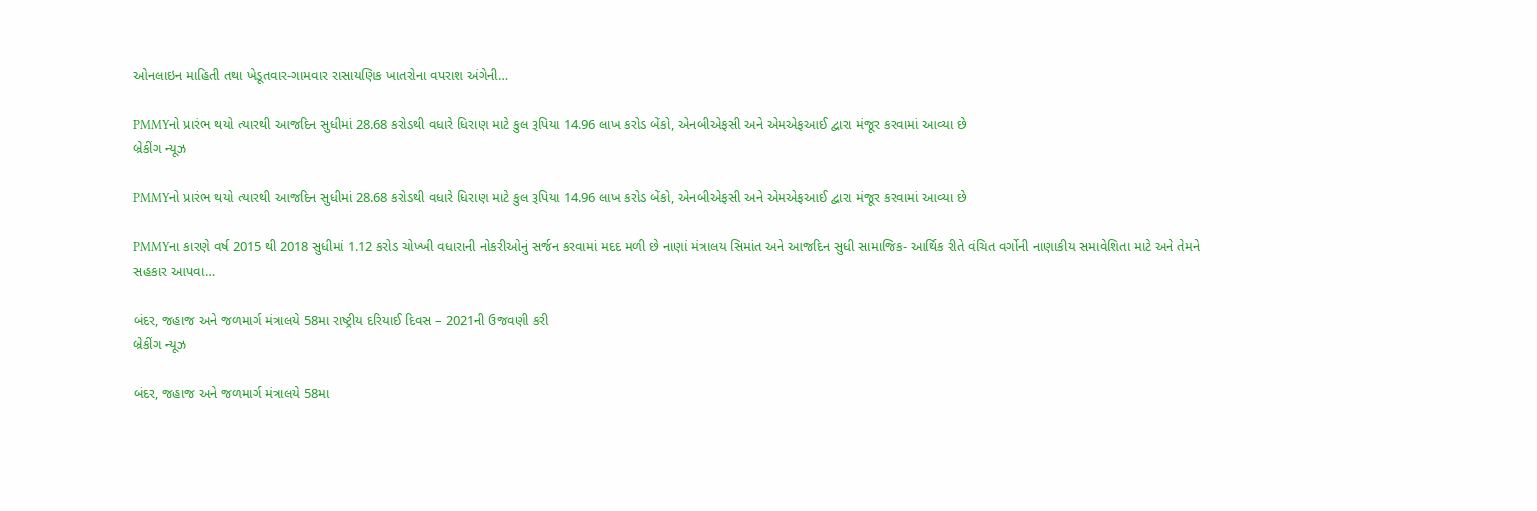ઓનલાઇન માહિતી તથા ખેડૂતવાર-ગામવાર રાસાયણિક ખાતરોના વપરાશ અંગેની…

PMMYનો પ્રારંભ થયો ત્યારથી આજદિન સુધીમાં 28.68 કરોડથી વધારે ધિરાણ માટે કુલ રૂપિયા 14.96 લાખ કરોડ બેંકો, એનબીએફસી અને એમએફઆઈ દ્વારા મંજૂર કરવામાં આવ્યા છે
બ્રેકીંગ ન્યૂઝ

PMMYનો પ્રારંભ થયો ત્યારથી આજદિન સુધીમાં 28.68 કરોડથી વધારે ધિરાણ માટે કુલ રૂપિયા 14.96 લાખ કરોડ બેંકો, એનબીએફસી અને એમએફઆઈ દ્વારા મંજૂર કરવામાં આવ્યા છે

PMMYના કારણે વર્ષ 2015 થી 2018 સુધીમાં 1.12 કરોડ ચોખ્ખી વધારાની નોકરીઓનું સર્જન કરવામાં મદદ મળી છે નાણાં મંત્રાલય સિમાંત અને આજદિન સુધી સામાજિક- આર્થિક રીતે વંચિત વર્ગોની નાણાકીય સમાવેશિતા માટે અને તેમને સહકાર આપવા…

બંદર, જહાજ અને જળમાર્ગ મંત્રાલયે 58મા રાષ્ટ્રીય દરિયાઈ દિવસ – 2021ની ઉજવણી કરી
બ્રેકીંગ ન્યૂઝ

બંદર, જહાજ અને જળમાર્ગ મંત્રાલયે 58મા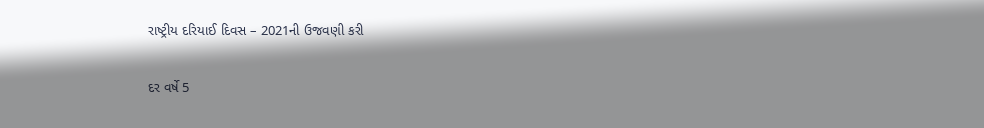રાષ્ટ્રીય દરિયાઈ દિવસ – 2021ની ઉજવણી કરી

દર વર્ષે 5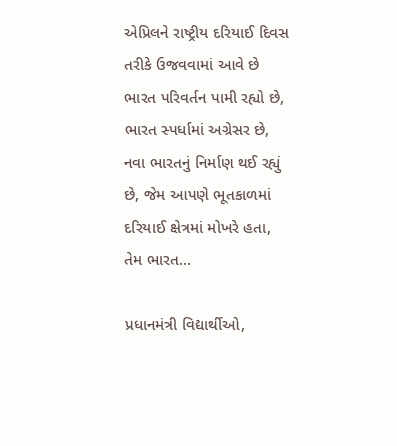એપ્રિલને રાષ્ટ્રીય દરિયાઈ દિવસ તરીકે ઉજવવામાં આવે છે ભારત પરિવર્તન પામી રહ્યો છે, ભારત સ્પર્ધામાં અગ્રેસર છે, નવા ભારતનું નિર્માણ થઈ રહ્યું છે, જેમ આપણે ભૂતકાળમાં દરિયાઈ ક્ષેત્રમાં મોખરે હતા, તેમ ભારત…

પ્રધાનમંત્રી વિદ્યાર્થીઓ,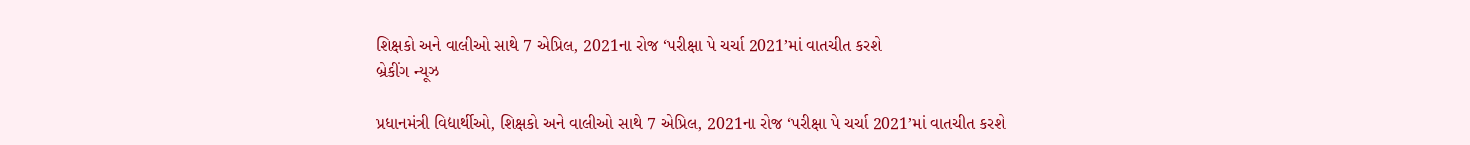શિક્ષકો અને વાલીઓ સાથે 7 એપ્રિલ, 2021ના રોજ ‘પરીક્ષા પે ચર્ચા 2021’માં વાતચીત કરશે
બ્રેકીંગ ન્યૂઝ

પ્રધાનમંત્રી વિદ્યાર્થીઓ, શિક્ષકો અને વાલીઓ સાથે 7 એપ્રિલ, 2021ના રોજ ‘પરીક્ષા પે ચર્ચા 2021’માં વાતચીત કરશે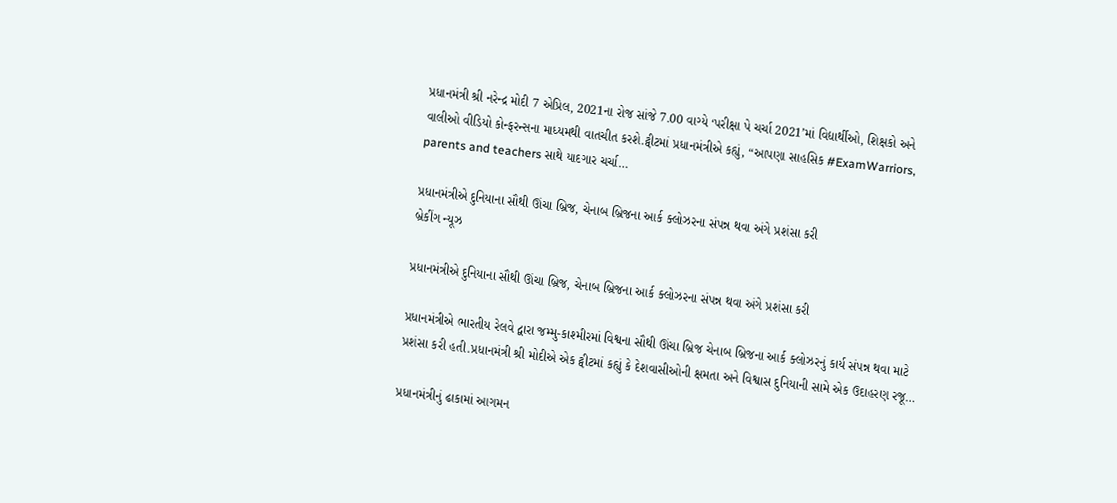પ્રધાનમંત્રી શ્રી નરેન્દ્ર મોદી 7 એપ્રિલ, 2021ના રોજ સાંજે 7.00 વાગ્યે ‘પરીક્ષા પે ચર્ચા 2021’માં વિદ્યાર્થીઓ, શિક્ષકો અને વાલીઓ વીડિયો કોન્ફરન્સના માધ્યમથી વાતચીત કરશે.ટ્વીટમાં પ્રધાનમંત્રીએ કહ્યું, “આપણા સાહસિક #ExamWarriors, parents and teachers સાથે યાદગાર ચર્ચા…

પ્રધાનમંત્રીએ દુનિયાના સૌથી ઊંચા બ્રિજ, ચેનાબ બ્રિજના આર્ક ક્લોઝરના સંપન્ન થવા અંગે પ્રશંસા કરી
બ્રેકીંગ ન્યૂઝ

પ્રધાનમંત્રીએ દુનિયાના સૌથી ઊંચા બ્રિજ, ચેનાબ બ્રિજના આર્ક ક્લોઝરના સંપન્ન થવા અંગે પ્રશંસા કરી

પ્રધાનમંત્રીએ ભારતીય રેલવે દ્વારા જમ્મુ-કાશ્મીરમાં વિશ્વના સૌથી ઊંચા બ્રિજ ચેનાબ બ્રિજના આર્ક ક્લોઝરનું કાર્ય સંપન્ન થવા માટે પ્રશંસા કરી હતી.પ્રધાનમંત્રી શ્રી મોદીએ એક ટ્વીટમાં કહ્યું કે દેશવાસીઓની ક્ષમતા અને વિશ્વાસ દુનિયાની સામે એક ઉદાહરણ રજૂ…

પ્રધાનમંત્રીનું ઢાકામાં આગમન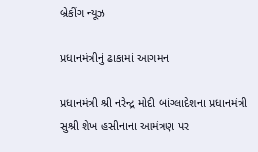બ્રેકીંગ ન્યૂઝ

પ્રધાનમંત્રીનું ઢાકામાં આગમન

પ્રધાનમંત્રી શ્રી નરેન્દ્ર મોદી બાંગ્લાદેશના પ્રધાનમંત્રી સુશ્રી શેખ હસીનાના આમંત્રણ પર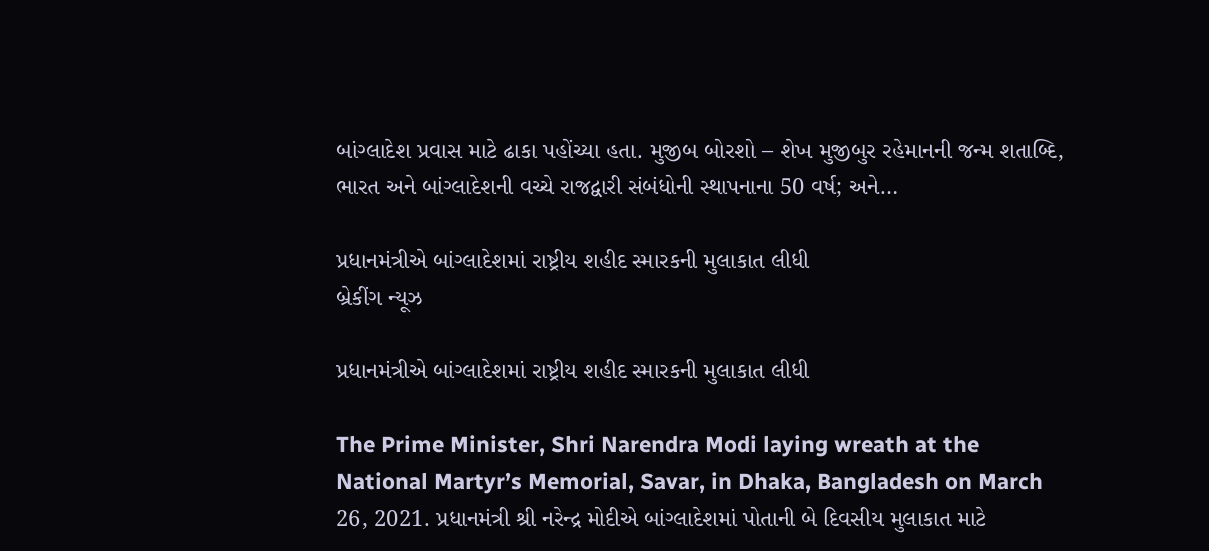બાંગ્લાદેશ પ્રવાસ માટે ઢાકા પહોંચ્યા હતા. મુજીબ બોરશો – શેખ મુજીબુર રહેમાનની જન્મ શતાબ્દિ, ભારત અને બાંગ્લાદેશની વચ્ચે રાજદ્વારી સંબંધોની સ્થાપનાના 50 વર્ષ; અને…

પ્રધાનમંત્રીએ બાંગ્લાદેશમાં રાષ્ટ્રીય શહીદ સ્મારકની મુલાકાત લીધી
બ્રેકીંગ ન્યૂઝ

પ્રધાનમંત્રીએ બાંગ્લાદેશમાં રાષ્ટ્રીય શહીદ સ્મારકની મુલાકાત લીધી

The Prime Minister, Shri Narendra Modi laying wreath at the National Martyr’s Memorial, Savar, in Dhaka, Bangladesh on March 26, 2021. પ્રધાનમંત્રી શ્રી નરેન્દ્ર મોદીએ બાંગ્લાદેશમાં પોતાની બે દિવસીય મુલાકાત માટે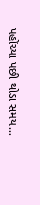પહોંચ્યા પછી થોડા સમય…